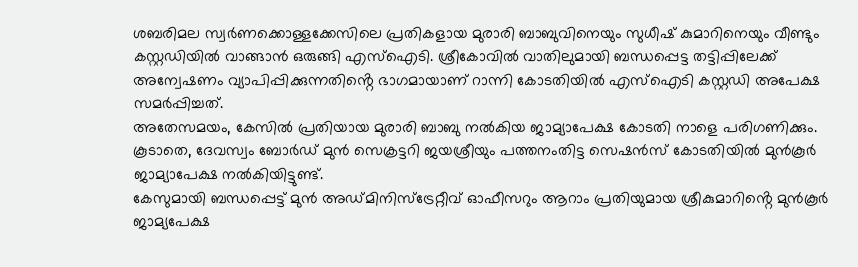ശബരിമല സ്വർണക്കൊള്ളക്കേസിലെ പ്രതികളായ മുരാരി ബാബുവിനെയും സുധീഷ് കുമാറിനെയും വീണ്ടും കസ്റ്റഡിയിൽ വാങ്ങാൻ ഒരുങ്ങി എസ്ഐടി. ശ്രീകോവിൽ വാതിലുമായി ബന്ധപ്പെട്ട തട്ടിപ്പിലേക്ക് അന്വേഷണം വ്യാപിപ്പിക്കുന്നതിൻ്റെ ഭാഗമായാണ് റാന്നി കോടതിയിൽ എസ്ഐടി കസ്റ്റഡി അപേക്ഷ സമർപ്പിച്ചത്.
അതേസമയം, കേസിൽ പ്രതിയായ മുരാരി ബാബു നൽകിയ ജാമ്യാപേക്ഷ കോടതി നാളെ പരിഗണിക്കും. കൂടാതെ, ദേവസ്വം ബോർഡ് മുൻ സെക്രട്ടറി ജയശ്രീയും പത്തനംതിട്ട സെഷൻസ് കോടതിയിൽ മുൻകൂർ ജാമ്യാപേക്ഷ നൽകിയിട്ടുണ്ട്.
കേസുമായി ബന്ധപ്പെട്ട് മുൻ അഡ്മിനിസ്ട്രേറ്റീവ് ഓഫീസറും ആറാം പ്രതിയുമായ ശ്രീകുമാറിൻ്റെ മുൻകൂർ ജാമ്യപേക്ഷ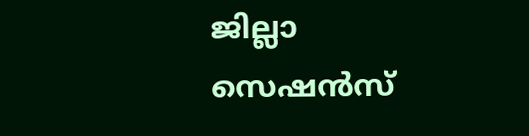ജില്ലാ സെഷൻസ്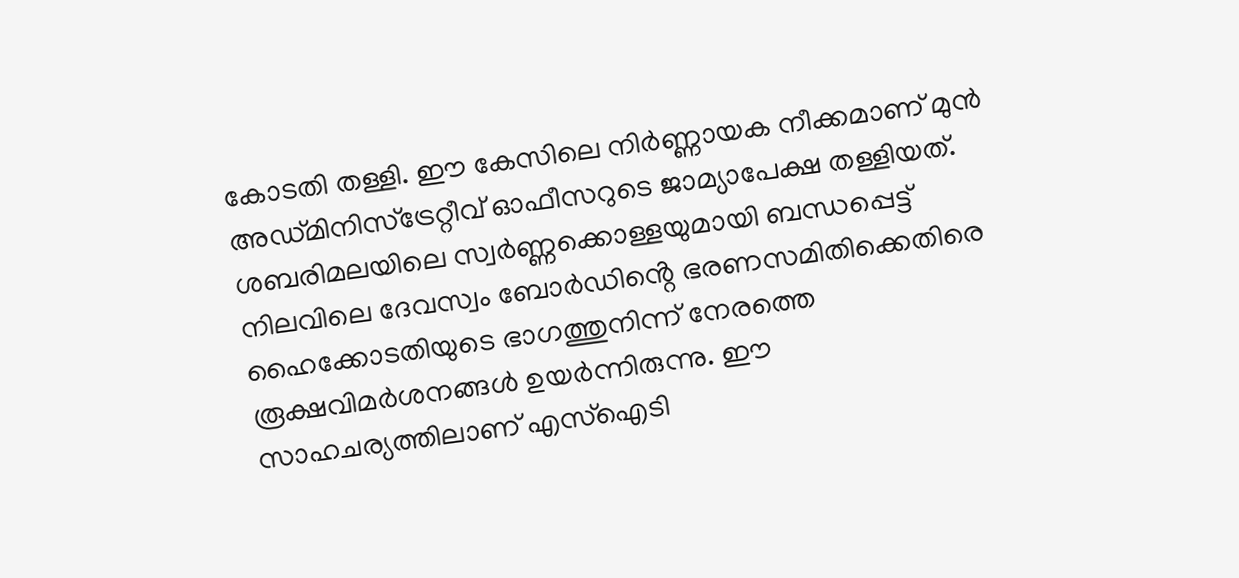കോടതി തള്ളി. ഈ കേസിലെ നിർണ്ണായക നീക്കമാണ് മുൻ അഡ്മിനിസ്ട്രേറ്റീവ് ഓഫീസറുടെ ജാമ്യാപേക്ഷ തള്ളിയത്.
ശബരിമലയിലെ സ്വർണ്ണക്കൊള്ളയുമായി ബന്ധപ്പെട്ട് നിലവിലെ ദേവസ്വം ബോർഡിൻ്റെ ഭരണസമിതിക്കെതിരെ ഹൈക്കോടതിയുടെ ഭാഗത്തുനിന്ന് നേരത്തെ രൂക്ഷവിമർശനങ്ങൾ ഉയർന്നിരുന്നു. ഈ സാഹചര്യത്തിലാണ് എസ്ഐടി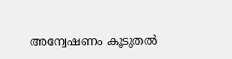അന്വേഷണം കൂടുതൽ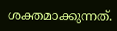ശക്തമാക്കുന്നത്.